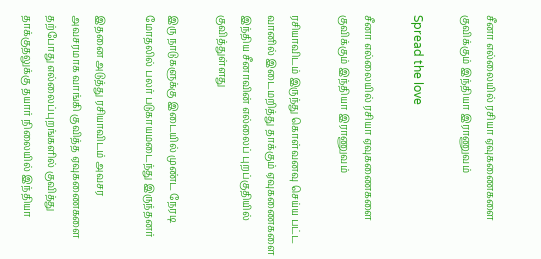சீனா எல்லையில் ரசியா ஏவுகணைகளை குவிக்கும் இந்தியா இராணுவம்

Spread the love

சீனா எல்லையில் ரசியா ஏவுகணைகளை குவிக்கும் இந்தியா இராணுவம்

ரசியாவிடம் இருந்து கொள்வனவு செய்ய பட்ட வானில் இடைமறித்து தாக்கும் ஏவுகணைகளை இந்திய சீனாவின் எல்லைப் புறப்குதியில் குவித்துள்ளது

இரு நாடுகளுக்கு இடையில் முண்ட நேரடி மோதலில் பலர் படுகாயமடைந்து இருந்தனர்

இதனை அடுத்து ரசியாவிடம் அவசர அவசரமாக வாங்கி குவித்த ஏவுகணைகளை தற்போது எல்லைப்புறங்களில் குவித்து தாக்குதலுக்கு தயார் நிலையில் இந்தியா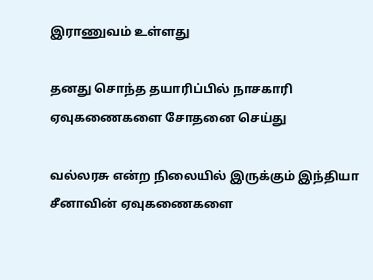இராணுவம் உள்ளது

தனது சொந்த தயாரிப்பில் நாசகாரி ஏவுகணைகளை சோதனை செய்து

வல்லரசு என்ற நிலையில் இருக்கும் இந்தியா சீனாவின் ஏவுகணைகளை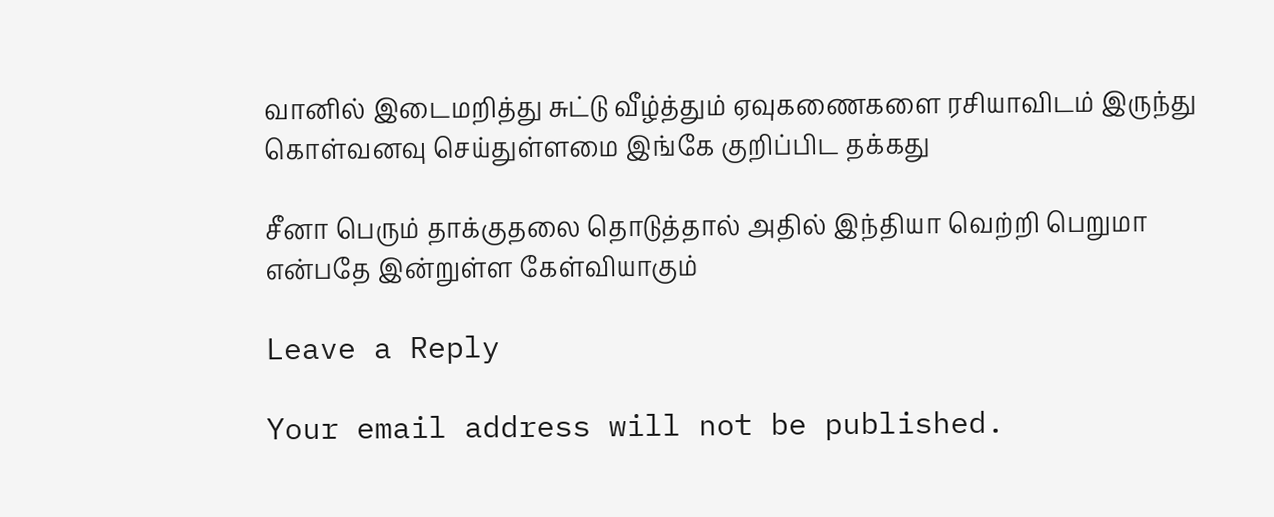வானில் இடைமறித்து சுட்டு வீழ்த்தும் ஏவுகணைகளை ரசியாவிடம் இருந்து கொள்வனவு செய்துள்ளமை இங்கே குறிப்பிட தக்கது

சீனா பெரும் தாக்குதலை தொடுத்தால் அதில் இந்தியா வெற்றி பெறுமா என்பதே இன்றுள்ள கேள்வியாகும்

Leave a Reply

Your email address will not be published.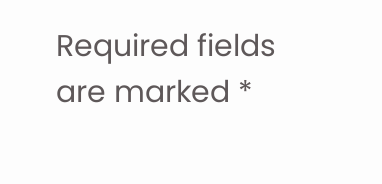Required fields are marked *